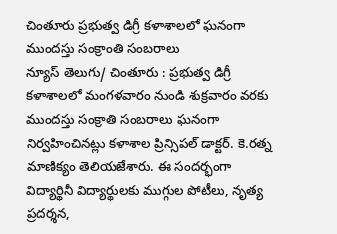చింతూరు ప్రభుత్వ డిగ్రీ కళాశాలలో ఘనంగా ముందస్తు సంక్రాంతి సంబరాలు
న్యూస్ తెలుగు/ చింతూరు : ప్రభుత్వ డిగ్రీ కళాశాలలో మంగళవారం నుండి శుక్రవారం వరకు ముందస్తు సంక్రాతి సంబరాలు ఘనంగా నిర్వహించినట్లు కళాశాల ప్రిన్సిపల్ డాక్టర్. కె.రత్న మాణిక్యం తెలియజేశారు. ఈ సందర్భంగా విద్యార్థినీ విద్యార్థులకు ముగ్గుల పోటీలు, నృత్య ప్రదర్శన,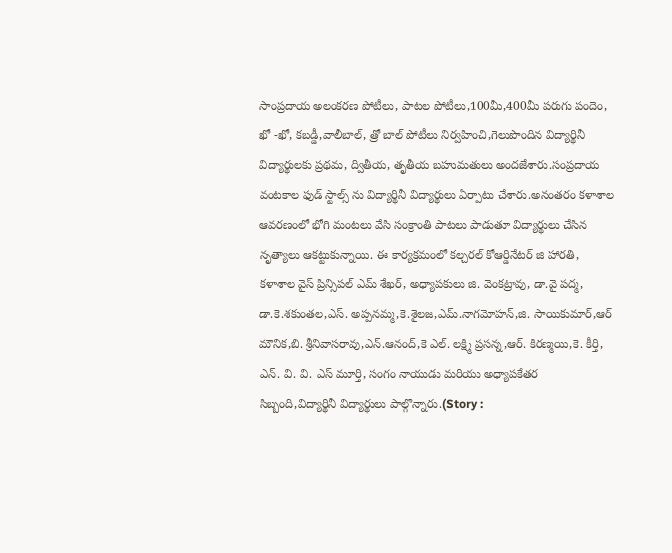సాంప్రదాయ అలంకరణ పోటీలు, పాటల పోటీలు,100మీ,400మీ పరుగు పందెం, ఖో -ఖో, కబడ్డీ,వాలీబాల్, త్రో బాల్ పోటీలు నిర్వహించి,గెలుపొందిన విద్యార్థినీ విద్యార్థులకు ప్రథమ, ద్వితీయ, తృతీయ బహుమతులు అందజేశారు.సంప్రదాయ వంటకాల ఫుడ్ స్టాల్స్ ను విద్యార్థినీ విద్యార్థులు ఏర్పాటు చేశారు.అనంతరం కళాశాల ఆవరణంలో భోగి మంటలు వేసి సంక్రాంతి పాటలు పాడుతూ విద్యార్థులు చేసిన నృత్యాలు ఆకట్టుకున్నాయి. ఈ కార్యక్రమంలో కల్చరల్ కోఆర్డినేటర్ జి హారతి, కళాశాల వైస్ ప్రిన్సిపల్ ఎమ్ శేఖర్, అధ్యాపకులు జి. వెంకట్రావు, డా.వై పద్మ, డా.కె.శకుంతల,ఎస్. అప్పనమ్మ,కె.శైలజ,ఎమ్.నాగమోహన్,జి. సాయికుమార్,ఆర్ మౌనిక,బి. శ్రీనివాసరావు,ఎన్.ఆనంద్,కె ఎల్. లక్ష్మి ప్రసన్న,ఆర్. కిరణ్మయి,కె. కీర్తి, ఎన్. వి. వి. ఎస్ మూర్తి, సంగం నాయుడు మరియు అధ్యాపకేతర సిబ్బంది,విద్యార్థినీ విద్యార్థులు పాల్గొన్నారు.(Story :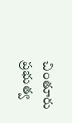చింతూరు ప్రభుత్వ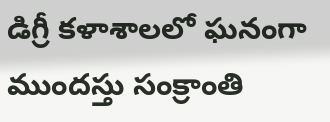డిగ్రీ కళాశాలలో ఘనంగా ముందస్తు సంక్రాంతి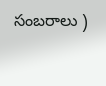సంబరాలు )